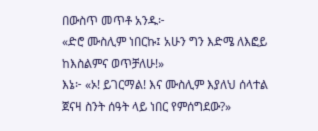በውስጥ መጥቶ አንዱ፦
«ድሮ ሙስሊም ነበርኩ፤ አሁን ግን እድሜ ለእፎይ ከእስልምና ወጥቻለሁ!»
እኔ፦ «ኦ! ይገርማል! እና ሙስሊም እያለህ ሰላተል ጀናዛ ስንት ሰዓት ላይ ነበር የምሰግደው?»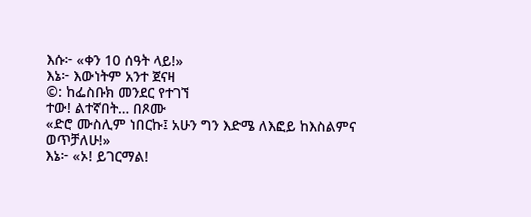እሱ፦ «ቀን 10 ሰዓት ላይ!»
እኔ፦ እውነትም አንተ ጀናዛ
©: ከፌስቡክ መንደር የተገኘ
ተው! ልተኛበት… በጾሙ
«ድሮ ሙስሊም ነበርኩ፤ አሁን ግን እድሜ ለእፎይ ከእስልምና ወጥቻለሁ!»
እኔ፦ «ኦ! ይገርማል!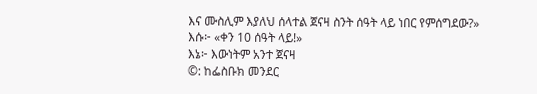እና ሙስሊም እያለህ ሰላተል ጀናዛ ስንት ሰዓት ላይ ነበር የምሰግደው?»
እሱ፦ «ቀን 10 ሰዓት ላይ!»
እኔ፦ እውነትም አንተ ጀናዛ
©: ከፌስቡክ መንደር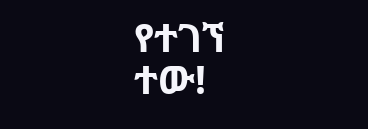የተገኘ
ተው!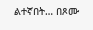ልተኛበት… በጾሙ